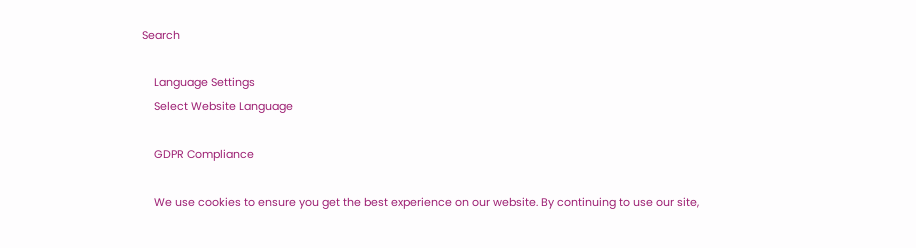Search

    Language Settings
    Select Website Language

    GDPR Compliance

    We use cookies to ensure you get the best experience on our website. By continuing to use our site,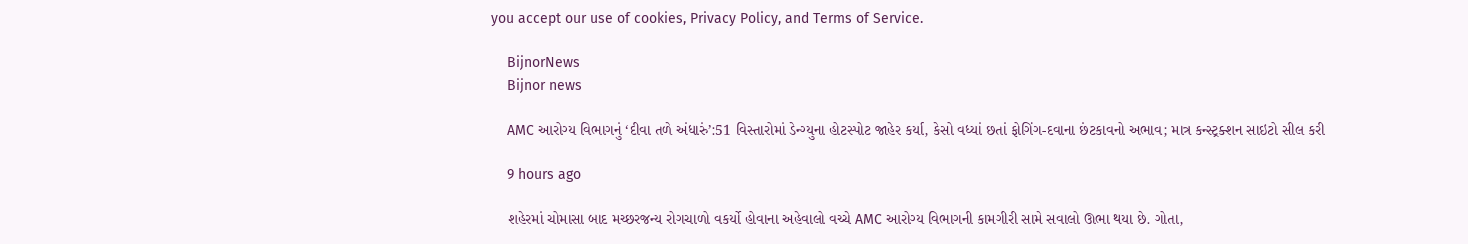you accept our use of cookies, Privacy Policy, and Terms of Service.

    BijnorNews
    Bijnor news

    AMC આરોગ્ય વિભાગનું ‘દીવા તળે અંધારું’:51 વિસ્તારોમાં ડેન્ગ્યુના હોટસ્પોટ જાહેર કર્યા, કેસો વધ્યાં છતાં ફોગિંગ-દવાના છંટકાવનો અભાવ; માત્ર કન્સ્ટ્રક્શન સાઇટો સીલ કરી

    9 hours ago

    શહેરમાં ચોમાસા બાદ મચ્છરજન્ય રોગચાળો વકર્યો હોવાના અહેવાલો વચ્ચે AMC આરોગ્ય વિભાગની કામગીરી સામે સવાલો ઊભા થયા છે. ગોતા,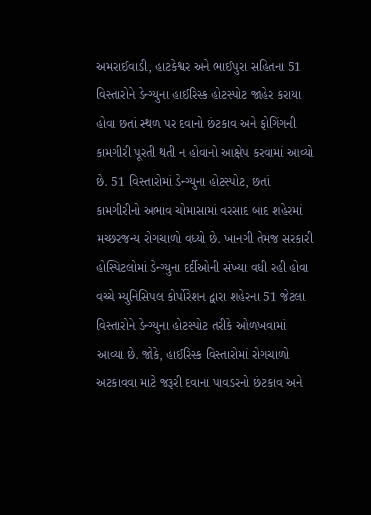અમરાઈવાડી, હાટકેશ્વર અને ભાઈપુરા સહિતના 51 વિસ્તારોને ડેન્ગ્યુના હાઈરિસ્ક હોટસ્પોટ જાહેર કરાયા હોવા છતાં સ્થળ પર દવાનો છંટકાવ અને ફોગિંગની કામગીરી પૂરતી થતી ન હોવાનો આક્ષેપ કરવામાં આવ્યો છે. 51 વિસ્તારોમાં ડેન્ગ્યુના હોટસ્પોટ, છતાં કામગીરીનો અભાવ ચોમાસામાં વરસાદ બાદ શહેરમાં મચ્છરજન્ય રોગચાળો વધ્યો છે. ખાનગી તેમજ સરકારી હોસ્પિટલોમાં ડેન્ગ્યુના દર્દીઓની સંખ્યા વધી રહી હોવા વચ્ચે મ્યુનિસિપલ કોર્પોરેશન દ્વારા શહેરના 51 જેટલા વિસ્તારોને ડેન્ગ્યુના હોટસ્પોટ તરીકે ઓળખવામાં આવ્યા છે. જોકે, હાઈરિસ્ક વિસ્તારોમાં રોગચાળો અટકાવવા માટે જરૂરી દવાના પાવડરનો છંટકાવ અને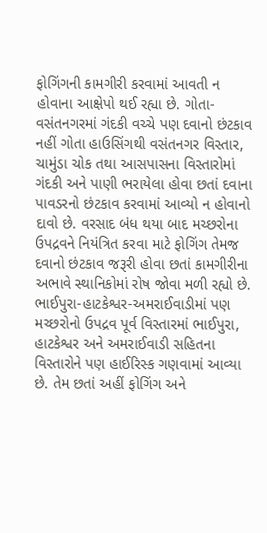ફોગિંગની કામગીરી કરવામાં આવતી ન હોવાના આક્ષેપો થઈ રહ્યા છે. ગોતા-વસંતનગરમાં ગંદકી વચ્ચે પણ દવાનો છંટકાવ નહીં ગોતા હાઉસિંગથી વસંતનગર વિસ્તાર, ચામુંડા ચોક તથા આસપાસના વિસ્તારોમાં ગંદકી અને પાણી ભરાયેલા હોવા છતાં દવાના પાવડરનો છંટકાવ કરવામાં આવ્યો ન હોવાનો દાવો છે. વરસાદ બંધ થયા બાદ મચ્છરોના ઉપદ્રવને નિયંત્રિત કરવા માટે ફોગિંગ તેમજ દવાનો છંટકાવ જરૂરી હોવા છતાં કામગીરીના અભાવે સ્થાનિકોમાં રોષ જોવા મળી રહ્યો છે. ભાઈપુરા-હાટકેશ્વર-અમરાઈવાડીમાં પણ મચ્છરોનો ઉપદ્રવ પૂર્વ વિસ્તારમાં ભાઈપુરા, હાટકેશ્વર અને અમરાઈવાડી સહિતના વિસ્તારોને પણ હાઈરિસ્ક ગણવામાં આવ્યા છે. તેમ છતાં અહીં ફોગિંગ અને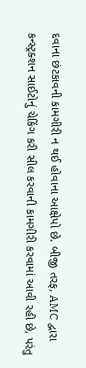દવાના છંટકાવની કામગીરી ન થઈ હોવાના આક્ષેપો છે. બીજી તરફ, AMC દ્વારા કન્સ્ટ્રક્શન સાઈટોનું ચેકિંગ કરી સીલ કરવાની કામગીરી કરવામાં આવી રહી છે, પરંતુ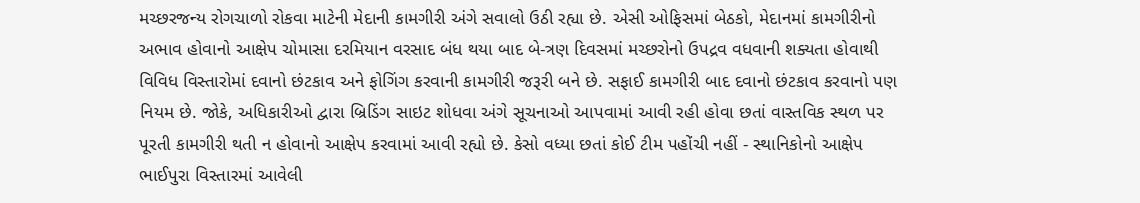મચ્છરજન્ય રોગચાળો રોકવા માટેની મેદાની કામગીરી અંગે સવાલો ઉઠી રહ્યા છે. એસી ઓફિસમાં બેઠકો, મેદાનમાં કામગીરીનો અભાવ હોવાનો આક્ષેપ ચોમાસા દરમિયાન વરસાદ બંધ થયા બાદ બે-ત્રણ દિવસમાં મચ્છરોનો ઉપદ્રવ વધવાની શક્યતા હોવાથી વિવિધ વિસ્તારોમાં દવાનો છંટકાવ અને ફોગિંગ કરવાની કામગીરી જરૂરી બને છે. સફાઈ કામગીરી બાદ દવાનો છંટકાવ કરવાનો પણ નિયમ છે. જોકે, અધિકારીઓ દ્વારા બ્રિડિંગ સાઇટ શોધવા અંગે સૂચનાઓ આપવામાં આવી રહી હોવા છતાં વાસ્તવિક સ્થળ પર પૂરતી કામગીરી થતી ન હોવાનો આક્ષેપ કરવામાં આવી રહ્યો છે. કેસો વધ્યા છતાં કોઈ ટીમ પહોંચી નહીં - સ્થાનિકોનો આક્ષેપ ભાઈપુરા વિસ્તારમાં આવેલી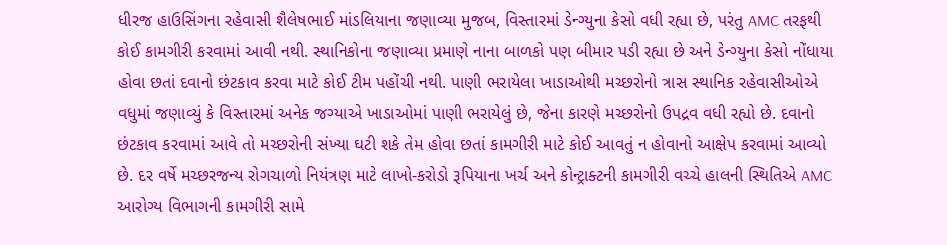ધીરજ હાઉસિંગના રહેવાસી શૈલેષભાઈ માંડલિયાના જણાવ્યા મુજબ, વિસ્તારમાં ડેન્ગ્યુના કેસો વધી રહ્યા છે, પરંતુ AMC તરફથી કોઈ કામગીરી કરવામાં આવી નથી. સ્થાનિકોના જણાવ્યા પ્રમાણે નાના બાળકો પણ બીમાર પડી રહ્યા છે અને ડેન્ગ્યુના કેસો નોંધાયા હોવા છતાં દવાનો છંટકાવ કરવા માટે કોઈ ટીમ પહોંચી નથી. પાણી ભરાયેલા ખાડાઓથી મચ્છરોનો ત્રાસ સ્થાનિક રહેવાસીઓએ વધુમાં જણાવ્યું કે વિસ્તારમાં અનેક જગ્યાએ ખાડાઓમાં પાણી ભરાયેલું છે, જેના કારણે મચ્છરોનો ઉપદ્રવ વધી રહ્યો છે. દવાનો છંટકાવ કરવામાં આવે તો મચ્છરોની સંખ્યા ઘટી શકે તેમ હોવા છતાં કામગીરી માટે કોઈ આવતું ન હોવાનો આક્ષેપ કરવામાં આવ્યો છે. દર વર્ષે મચ્છરજન્ય રોગચાળો નિયંત્રણ માટે લાખો-કરોડો રૂપિયાના ખર્ચ અને કોન્ટ્રાક્ટની કામગીરી વચ્ચે હાલની સ્થિતિએ AMC આરોગ્ય વિભાગની કામગીરી સામે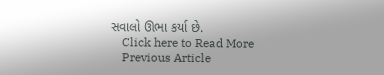સવાલો ઊભા કર્યા છે.
    Click here to Read More
    Previous Article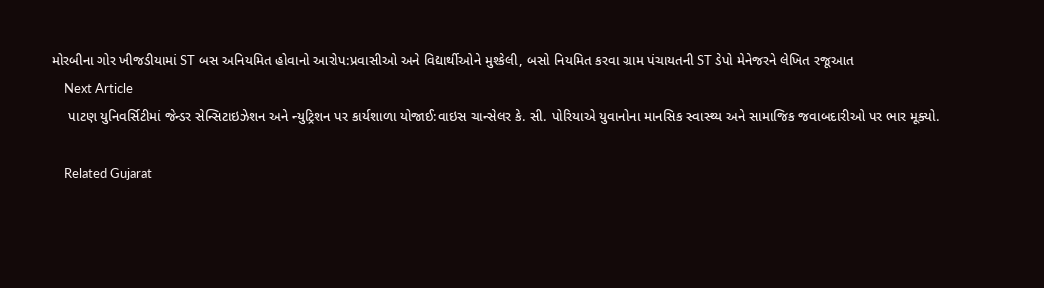મોરબીના ગોર ખીજડીયામાં ST બસ અનિયમિત હોવાનો આરોપ:પ્રવાસીઓ અને વિદ્યાર્થીઓને મુશ્કેલી, બસો નિયમિત કરવા ગ્રામ પંચાયતની ST ડેપો મેનેજરને લેખિત રજૂઆત
    Next Article
    પાટણ યુનિવર્સિટીમાં જેન્ડર સેન્સિટાઇઝેશન અને ન્યુટ્રિશન પર કાર્યશાળા યોજાઈ:વાઇસ ચાન્સેલર કે. સી. પોરિયાએ યુવાનોના માનસિક સ્વાસ્થ્ય અને સામાજિક જવાબદારીઓ પર ભાર મૂક્યો.

    Related Gujarat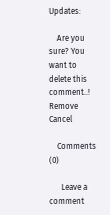Updates:

    Are you sure? You want to delete this comment..! Remove Cancel

    Comments (0)

      Leave a comment